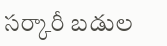సర్కారీ బడుల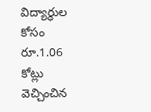విద్యార్థుల కోసం రూ.1.06 కోట్లు వెచ్చించిన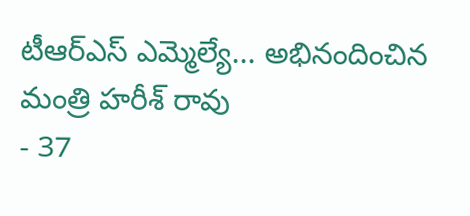టీఆర్ఎస్ ఎమ్మెల్యే... అభినందించిన మంత్రి హరీశ్ రావు
- 37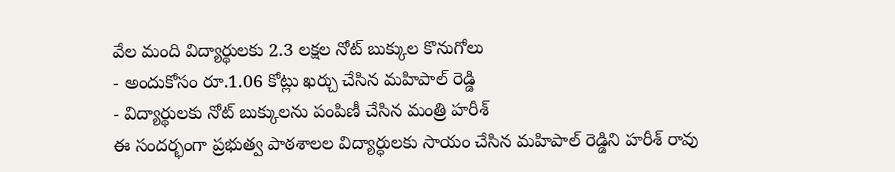వేల మంది విద్యార్థులకు 2.3 లక్షల నోట్ బుక్కుల కొనుగోలు
- అందుకోసం రూ.1.06 కోట్లు ఖర్చు చేసిన మహిపాల్ రెడ్డి
- విద్యార్థులకు నోట్ బుక్కులను పంపిణీ చేసిన మంత్రి హరీశ్
ఈ సందర్భంగా ప్రభుత్వ పాఠశాలల విద్యార్ధులకు సాయం చేసిన మహిపాల్ రెడ్డిని హరీశ్ రావు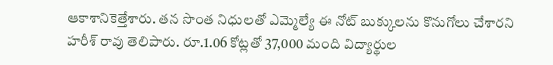ఆకాశానికెత్తేశారు. తన సొంత నిధులతో ఎమ్మెల్యే ఈ నోట్ బుక్కులను కొనుగోలు చేశారని హరీశ్ రావు తెలిపారు. రూ.1.06 కోట్లతో 37,000 మంది విద్యార్థుల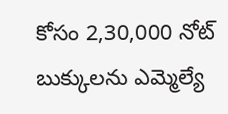కోసం 2,30,000 నోట్ బుక్కులను ఎమ్మెల్యే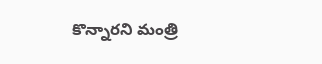కొన్నారని మంత్రి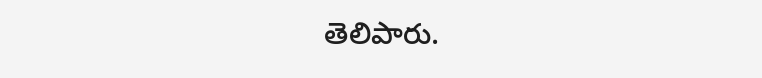తెలిపారు.